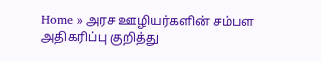Home » அரச ஊழியர்களின் சம்பள அதிகரிப்பு குறித்து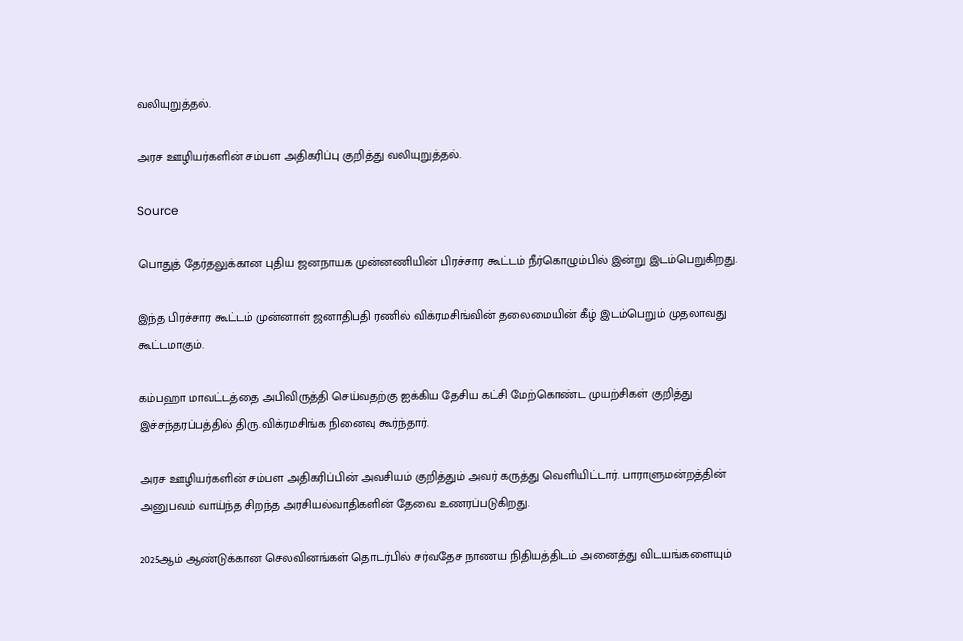வலியுறுத்தல்.

அரச ஊழியர்களின் சம்பள அதிகரிப்பு குறித்து வலியுறுத்தல்.

Source

பொதுத் தேர்தலுக்கான புதிய ஜனநாயக முன்னணியின் பிரச்சார கூட்டம் நீர்கொழும்பில் இன்று இடம்பெறுகிறது.

இந்த பிரச்சார கூட்டம் முன்னாள் ஜனாதிபதி ரணில் விக்ரமசிங்வின் தலைமையின் கீழ் இடம்பெறும் முதலாவது கூட்டமாகும்.

கம்பஹா மாவட்டத்தை அபிவிருத்தி செய்வதற்கு ஐக்கிய தேசிய கட்சி மேற்கொண்ட முயற்சிகள் குறித்து இச்சந்தரப்பத்தில் திரு.விக்ரமசிங்க நினைவு கூர்ந்தார்.

அரச ஊழியர்களின் சம்பள அதிகரிப்பின் அவசியம் குறித்தும் அவர் கருத்து வெளியிட்டார். பாராளுமன்றத்தின் அனுபவம் வாய்ந்த சிறந்த அரசியல்வாதிகளின் தேவை உணரப்படுகிறது.

2025ஆம் ஆண்டுக்கான செலவினங்கள் தொடர்பில் சர்வதேச நாணய நிதியத்திடம் அனைத்து விடயங்களையும்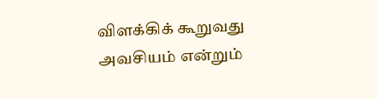விளக்கிக் கூறுவது அவசியம் என்றும்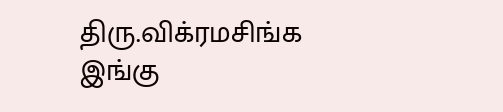திரு.விக்ரமசிங்க இங்கு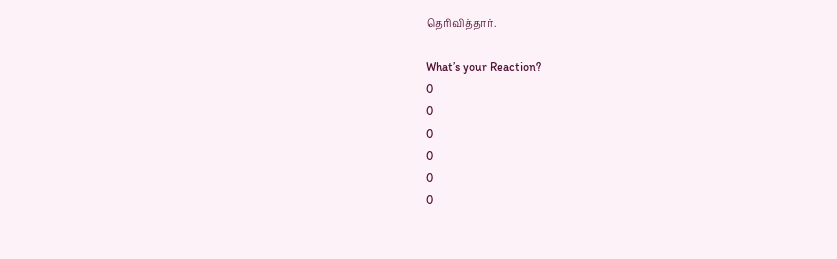தெரிவித்தார்.

What’s your Reaction?
0
0
0
0
0
0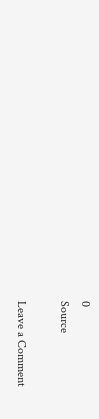0
Source

Leave a Comment